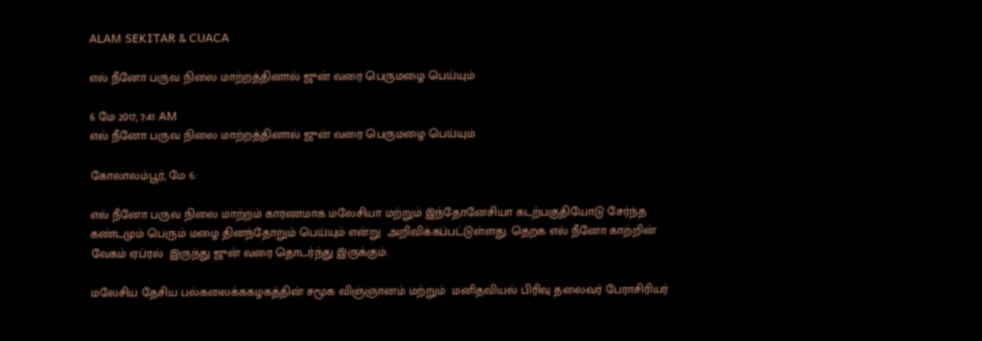ALAM SEKITAR & CUACA

எல் நீனோ பருவ நிலை மாற்றத்தினால் ஜுன் வரை பெருமழை பெய்யும்

6 மே 2017, 7:41 AM
எல் நீனோ பருவ நிலை மாற்றத்தினால் ஜுன் வரை பெருமழை பெய்யும்

கோலாலம்பூர், மே 6:

எல் நீனோ பருவ நிலை மாற்றம் காரணமாக மலேசியா மற்றும் இந்தோனேசியா கடற்பகுதியோடு சேர்ந்த கண்டமும் பெரும் மழை தினந்தோறும் பெய்யும் என்று  அறிவிக்கப்பட்டுள்ளது. தெறக எல் நீனோ காற்றின் வேகம் ஏப்ரல்  இருந்து ஜுன் வரை தொடர்ந்து இருக்கும்.

மலேசிய தேசிய பல்கலைக்ககழகத்தின் சமூக விஞ்ஞானம் மற்றும்  மனிதவியல் பிரிவு தலைவர் பேராசிரியர்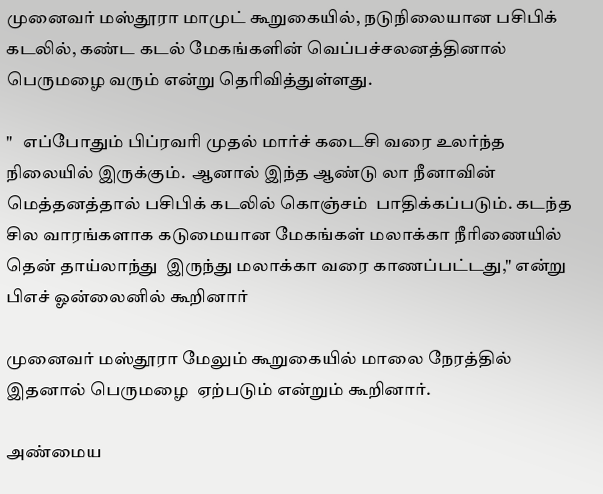முனைவர் மஸ்தூரா மாமுட் கூறுகையில், நடுநிலையான பசிபிக் கடலில், கண்ட கடல் மேகங்களின் வெப்பச்சலனத்தினால் பெருமழை வரும் என்று தெரிவித்துள்ளது.

"   எப்போதும் பிப்ரவரி முதல் மார்ச் கடைசி வரை உலர்ந்த நிலையில் இருக்கும்.  ஆனால் இந்த ஆண்டு லா நீனாவின் மெத்தனத்தால் பசிபிக் கடலில் கொஞ்சம்  பாதிக்கப்படும். கடந்த சில வாரங்களாக கடுமையான மேகங்கள் மலாக்கா நீரிணையில் தென் தாய்லாந்து  இருந்து மலாக்கா வரை காணப்பட்டது," என்று பிஎச் ஓன்லைனில் கூறினார்

முனைவர் மஸ்தூரா மேலும் கூறுகையில் மாலை நேரத்தில் இதனால் பெருமழை  ஏற்படும் என்றும் கூறினார்.

அண்மைய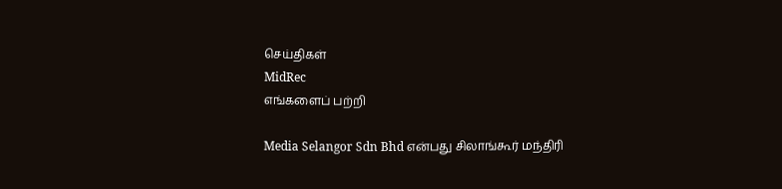செய்திகள்
MidRec
எங்களைப் பற்றி

Media Selangor Sdn Bhd என்பது சிலாங்கூர் மந்திரி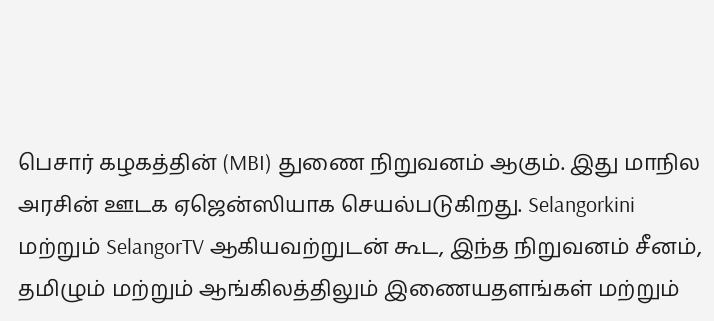பெசார் கழகத்தின் (MBI) துணை நிறுவனம் ஆகும். இது மாநில அரசின் ஊடக ஏஜென்ஸியாக செயல்படுகிறது. Selangorkini மற்றும் SelangorTV ஆகியவற்றுடன் கூட, இந்த நிறுவனம் சீனம், தமிழும் மற்றும் ஆங்கிலத்திலும் இணையதளங்கள் மற்றும்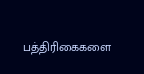பத்திரிகைகளை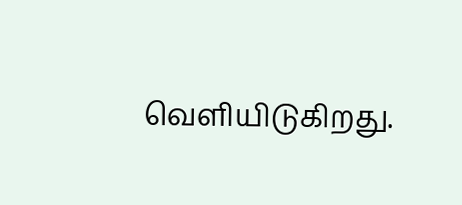வெளியிடுகிறது.